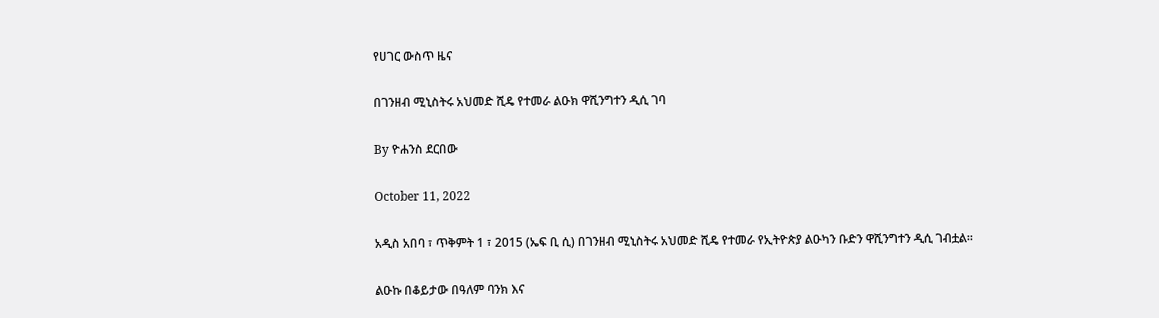የሀገር ውስጥ ዜና

በገንዘብ ሚኒስትሩ አህመድ ሺዴ የተመራ ልዑክ ዋሺንግተን ዲሲ ገባ

By ዮሐንስ ደርበው

October 11, 2022

አዲስ አበባ ፣ ጥቅምት 1 ፣ 2015 (ኤፍ ቢ ሲ) በገንዘብ ሚኒስትሩ አህመድ ሺዴ የተመራ የኢትዮጵያ ልዑካን ቡድን ዋሺንግተን ዲሲ ገብቷል።

ልዑኩ በቆይታው በዓለም ባንክ እና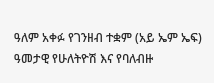ዓለም አቀፉ የገንዘብ ተቋም (አይ ኤም ኤፍ) ዓመታዊ የሁለትዮሽ እና የባለብዙ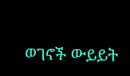ወገኖች ውይይት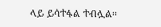ላይ ይሳተፋል ተብሏል።